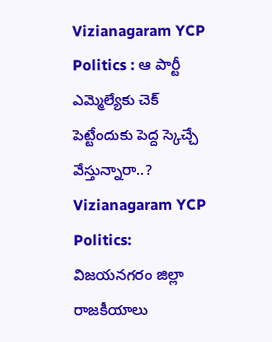Vizianagaram YCP Politics : ఆ పార్టీ ఎమ్మెల్యేకు చెక్ పెట్టేందుకు పెద్ద స్కెచ్చే వేస్తున్నారా..?
Vizianagaram YCP Politics:
విజయనగరం జిల్లా రాజకీయాలు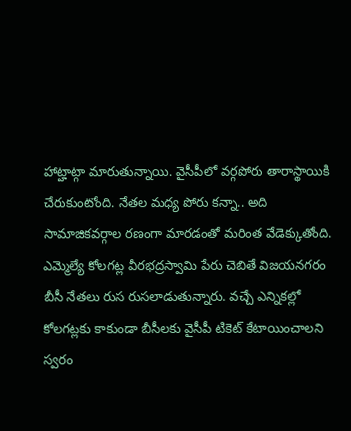హాట్హాట్గా మారుతున్నాయి. వైసీపీలో వర్గపోరు తారాస్థాయికి చేరుకుంటోంది. నేతల మధ్య పోరు కన్నా.. అది సామాజికవర్గాల రణంగా మారడంతో మరింత వేడెక్కుతోంది. ఎమ్మెల్యే కోలగట్ల వీరభద్రస్వామి పేరు చెబితే విజయనగరం బీసీ నేతలు రుస రుసలాడుతున్నారు. వచ్చే ఎన్నికల్లో కోలగట్లకు కాకుండా బీసీలకు వైసీపీ టికెట్ కేటాయించాలని స్వరం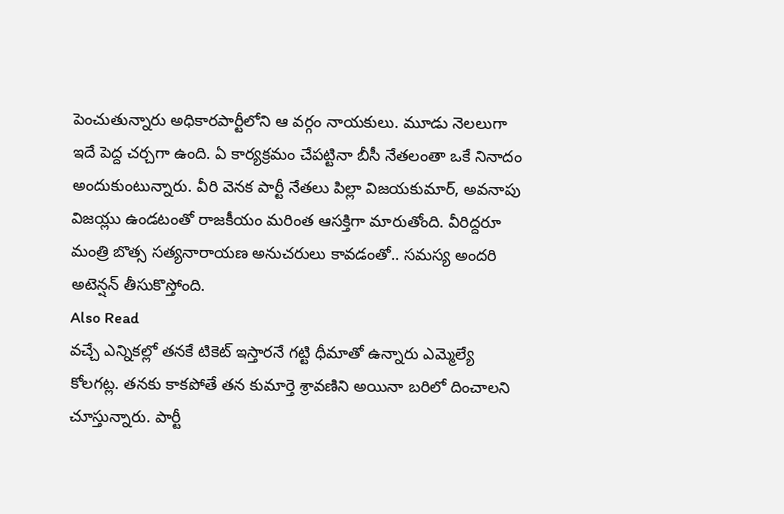పెంచుతున్నారు అధికారపార్టీలోని ఆ వర్గం నాయకులు. మూడు నెలలుగా ఇదే పెద్ద చర్చగా ఉంది. ఏ కార్యక్రమం చేపట్టినా బీసీ నేతలంతా ఒకే నినాదం అందుకుంటున్నారు. వీరి వెనక పార్టీ నేతలు పిల్లా విజయకుమార్, అవనాపు విజయ్లు ఉండటంతో రాజకీయం మరింత ఆసక్తిగా మారుతోంది. వీరిద్దరూ మంత్రి బొత్స సత్యనారాయణ అనుచరులు కావడంతో.. సమస్య అందరి అటెన్షన్ తీసుకొస్తోంది.
Also Read
వచ్చే ఎన్నికల్లో తనకే టికెట్ ఇస్తారనే గట్టి ధీమాతో ఉన్నారు ఎమ్మెల్యే కోలగట్ల. తనకు కాకపోతే తన కుమార్తె శ్రావణిని అయినా బరిలో దించాలని చూస్తున్నారు. పార్టీ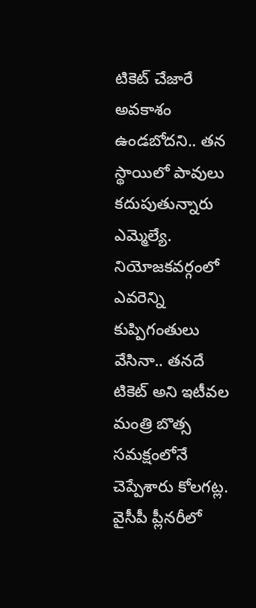టికెట్ చేజారే అవకాశం ఉండబోదని.. తన స్థాయిలో పావులు కదుపుతున్నారు ఎమ్మెల్యే. నియోజకవర్గంలో ఎవరెన్ని కుప్పిగంతులు వేసినా.. తనదే టికెట్ అని ఇటీవల మంత్రి బొత్స సమక్షంలోనే చెప్పేశారు కోలగట్ల. వైసీపీ ప్లీనరీలో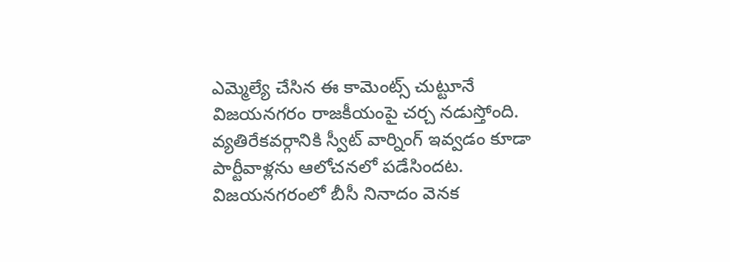ఎమ్మెల్యే చేసిన ఈ కామెంట్స్ చుట్టూనే విజయనగరం రాజకీయంపై చర్చ నడుస్తోంది. వ్యతిరేకవర్గానికి స్వీట్ వార్నింగ్ ఇవ్వడం కూడా పార్టీవాళ్లను ఆలోచనలో పడేసిందట.
విజయనగరంలో బీసీ నినాదం వెనక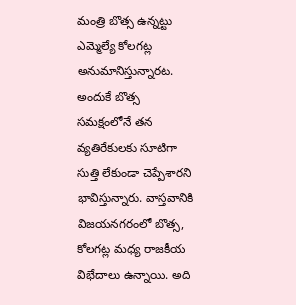మంత్రి బొత్స ఉన్నట్టు ఎమ్మెల్యే కోలగట్ల అనుమానిస్తున్నారట. అందుకే బొత్స సమక్షంలోనే తన వ్యతిరేకులకు సూటిగా సుత్తి లేకుండా చెప్పేశారని భావిస్తున్నారు. వాస్తవానికి విజయనగరంలో బొత్స, కోలగట్ల మధ్య రాజకీయ విభేదాలు ఉన్నాయి. అది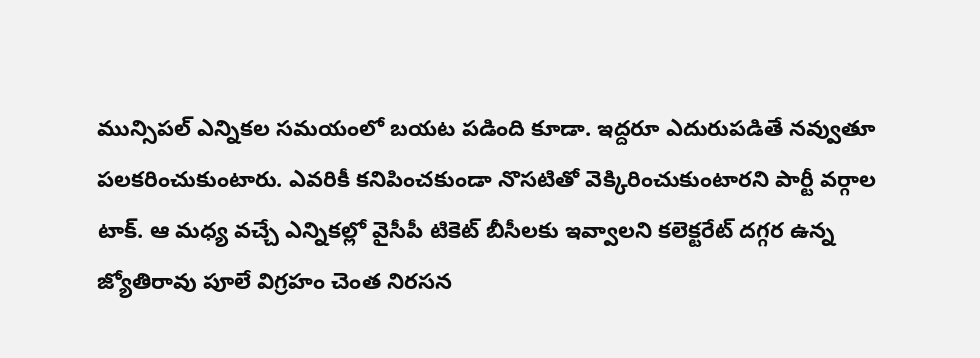మున్సిపల్ ఎన్నికల సమయంలో బయట పడింది కూడా. ఇద్దరూ ఎదురుపడితే నవ్వుతూ పలకరించుకుంటారు. ఎవరికీ కనిపించకుండా నొసటితో వెక్కిరించుకుంటారని పార్టీ వర్గాల టాక్. ఆ మధ్య వచ్చే ఎన్నికల్లో వైసీపీ టికెట్ బీసీలకు ఇవ్వాలని కలెక్టరేట్ దగ్గర ఉన్న జ్యోతిరావు పూలే విగ్రహం చెంత నిరసన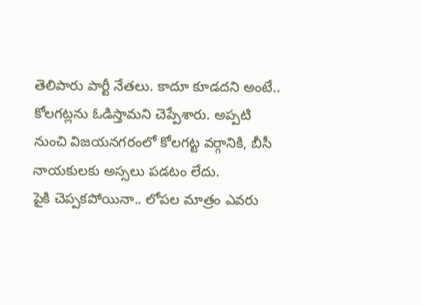తెలిపారు పార్టీ నేతలు. కాదూ కూడదని అంటే.. కోలగట్లను ఓడిస్తామని చెప్పేశారు. అప్పటి నుంచి విజయనగరంలో కోలగట్ట వర్గానికి, బీసీ నాయకులకు అస్సలు పడటం లేదు.
పైకి చెప్పకపోయినా.. లోపల మాత్రం ఎవరు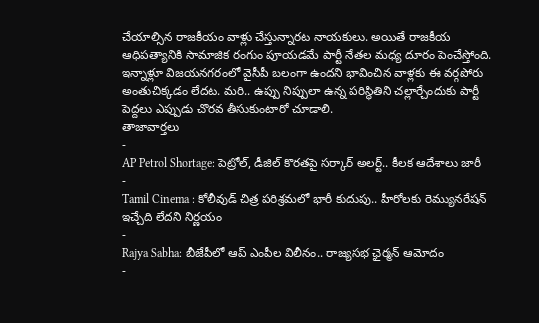చేయాల్సిన రాజకీయం వాళ్లు చేస్తున్నారట నాయకులు. అయితే రాజకీయ ఆధిపత్యానికి సామాజిక రంగుం పూయడమే పార్టీ నేతల మధ్య దూరం పెంచేస్తోంది. ఇన్నాళ్లూ విజయనగరంలో వైసీపీ బలంగా ఉందని భావించిన వాళ్లకు ఈ వర్గపోరు అంతుచిక్కడం లేదట. మరి.. ఉప్పు నిప్పులా ఉన్న పరిస్థితిని చల్లార్చేందుకు పార్టీ పెద్దలు ఎప్పుడు చొరవ తీసుకుంటారో చూడాలి.
తాజావార్తలు
-
AP Petrol Shortage: పెట్రోల్, డీజిల్ కొరతపై సర్కార్ అలర్ట్.. కీలక ఆదేశాలు జారీ
-
Tamil Cinema : కోలీవుడ్ చిత్ర పరిశ్రమలో భారీ కుదుపు.. హీరోలకు రెమ్యునరేషన్ ఇచ్చేది లేదని నిర్ణయం
-
Rajya Sabha: బీజేపీలో ఆప్ ఎంపీల విలీనం.. రాజ్యసభ ఛైర్మన్ ఆమోదం
-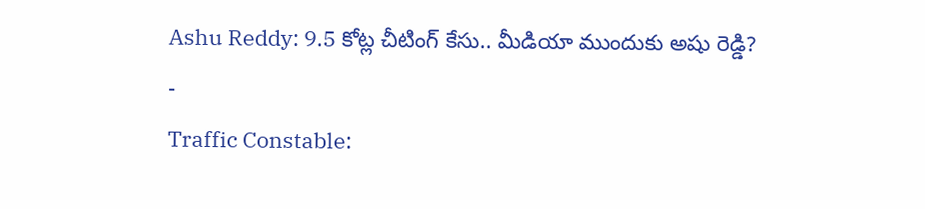Ashu Reddy: 9.5 కోట్ల చీటింగ్ కేసు.. మీడియా ముందుకు అషు రెడ్డి?
-
Traffic Constable: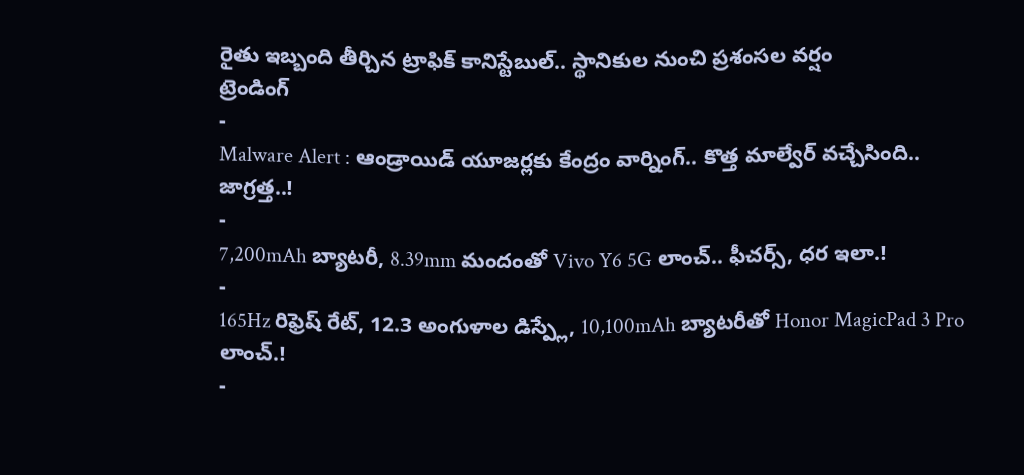రైతు ఇబ్బంది తీర్చిన ట్రాఫిక్ కానిస్టేబుల్.. స్థానికుల నుంచి ప్రశంసల వర్షం
ట్రెండింగ్
-
Malware Alert : ఆండ్రాయిడ్ యూజర్లకు కేంద్రం వార్నింగ్.. కొత్త మాల్వేర్ వచ్చేసింది.. జాగ్రత్త..!
-
7,200mAh బ్యాటరీ, 8.39mm మందంతో Vivo Y6 5G లాంచ్.. ఫీచర్స్, ధర ఇలా.!
-
165Hz రిఫ్రెష్ రేట్, 12.3 అంగుళాల డిస్ప్లే, 10,100mAh బ్యాటరీతో Honor MagicPad 3 Pro లాంచ్.!
-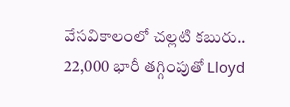వేసవికాలంలో చల్లటి కబురు.. 22,000 భారీ తగ్గింపుతో Lloyd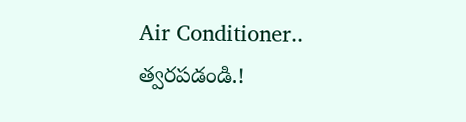Air Conditioner.. త్వరపడండి.!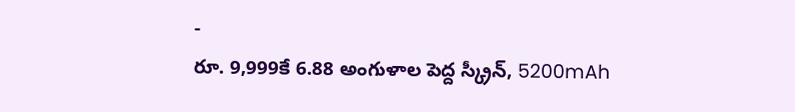-
రూ. 9,999కే 6.88 అంగుళాల పెద్ద స్క్రీన్, 5200mAh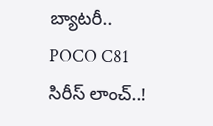బ్యాటరీ.. POCO C81 సిరీస్ లాంచ్..!